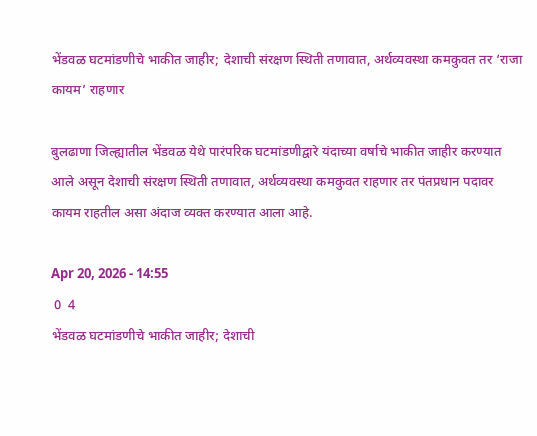भेंडवळ घटमांडणीचे भाकीत जाहीर; देशाची संरक्षण स्थिती तणावात, अर्थव्यवस्था कमकुवत तर ‘राजा कायम’ राहणार

बुलढाणा जिल्ह्यातील भेंडवळ येथे पारंपरिक घटमांडणीद्वारे यंदाच्या वर्षाचे भाकीत जाहीर करण्यात आले असून देशाची संरक्षण स्थिती तणावात, अर्थव्यवस्था कमकुवत राहणार तर पंतप्रधान पदावर कायम राहतील असा अंदाज व्यक्त करण्यात आला आहे.

Apr 20, 2026 - 14:55
 0  4
भेंडवळ घटमांडणीचे भाकीत जाहीर; देशाची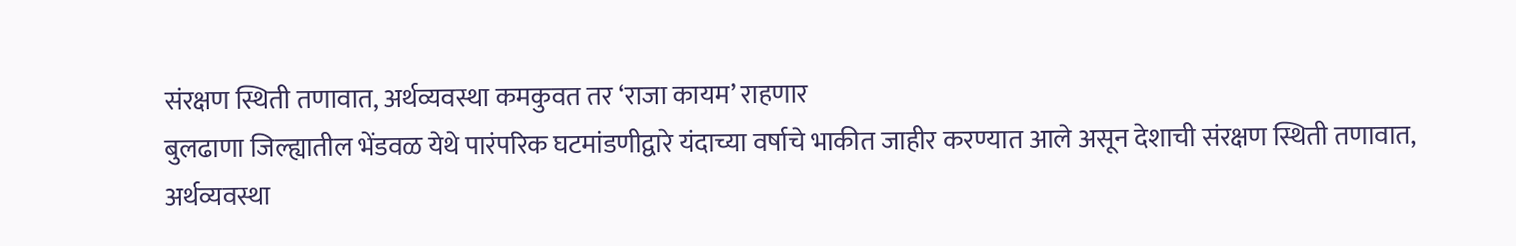संरक्षण स्थिती तणावात, अर्थव्यवस्था कमकुवत तर ‘राजा कायम’ राहणार
बुलढाणा जिल्ह्यातील भेंडवळ येथे पारंपरिक घटमांडणीद्वारे यंदाच्या वर्षाचे भाकीत जाहीर करण्यात आले असून देशाची संरक्षण स्थिती तणावात, अर्थव्यवस्था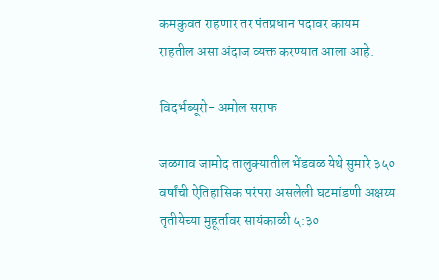कमकुवत राहणार तर पंतप्रधान पदावर कायम राहतील असा अंदाज व्यक्त करण्यात आला आहे.

विदर्भब्यूरो- अमोल सराफ

जळगाव जामोद तालुक्यातील भेंडवळ येथे सुमारे ३५० वर्षांची ऐतिहासिक परंपरा असलेली घटमांडणी अक्षय्य तृतीयेच्या मुहूर्तावर सायंकाळी ५:३०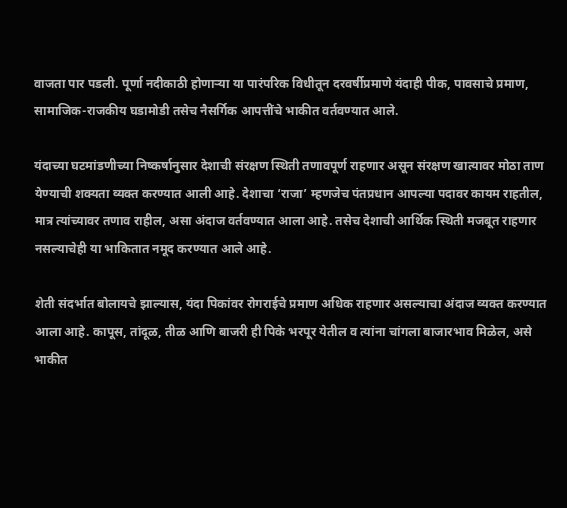वाजता पार पडली. पूर्णा नदीकाठी होणाऱ्या या पारंपरिक विधीतून दरवर्षीप्रमाणे यंदाही पीक, पावसाचे प्रमाण, सामाजिक-राजकीय घडामोडी तसेच नैसर्गिक आपत्तींचे भाकीत वर्तवण्यात आले.

यंदाच्या घटमांडणीच्या निष्कर्षानुसार देशाची संरक्षण स्थिती तणावपूर्ण राहणार असून संरक्षण खात्यावर मोठा ताण येण्याची शक्यता व्यक्त करण्यात आली आहे. देशाचा ‘राजा’ म्हणजेच पंतप्रधान आपल्या पदावर कायम राहतील, मात्र त्यांच्यावर तणाव राहील, असा अंदाज वर्तवण्यात आला आहे. तसेच देशाची आर्थिक स्थिती मजबूत राहणार नसल्याचेही या भाकितात नमूद करण्यात आले आहे.

शेती संदर्भात बोलायचे झाल्यास, यंदा पिकांवर रोगराईचे प्रमाण अधिक राहणार असल्याचा अंदाज व्यक्त करण्यात आला आहे. कापूस, तांदूळ, तीळ आणि बाजरी ही पिके भरपूर येतील व त्यांना चांगला बाजारभाव मिळेल, असे भाकीत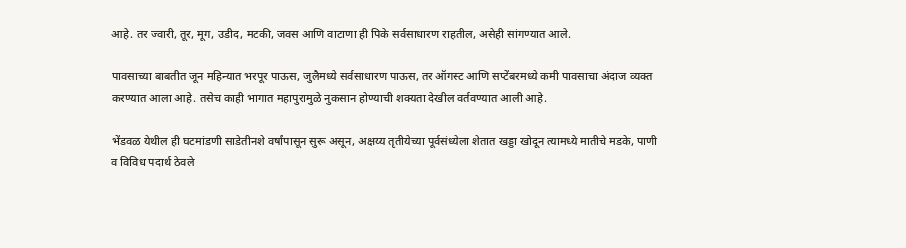आहे. तर ज्वारी, तूर, मूग, उडीद, मटकी, जवस आणि वाटाणा ही पिके सर्वसाधारण राहतील, असेही सांगण्यात आले.

पावसाच्या बाबतीत जून महिन्यात भरपूर पाऊस, जुलैमध्ये सर्वसाधारण पाऊस, तर ऑगस्ट आणि सप्टेंबरमध्ये कमी पावसाचा अंदाज व्यक्त करण्यात आला आहे. तसेच काही भागात महापुरामुळे नुकसान होण्याची शक्यता देखील वर्तवण्यात आली आहे.

भेंडवळ येथील ही घटमांडणी साडेतीनशे वर्षांपासून सुरू असून, अक्षय्य तृतीयेच्या पूर्वसंध्येला शेतात खड्डा खोदून त्यामध्ये मातीचे मडके, पाणी व विविध पदार्थ ठेवले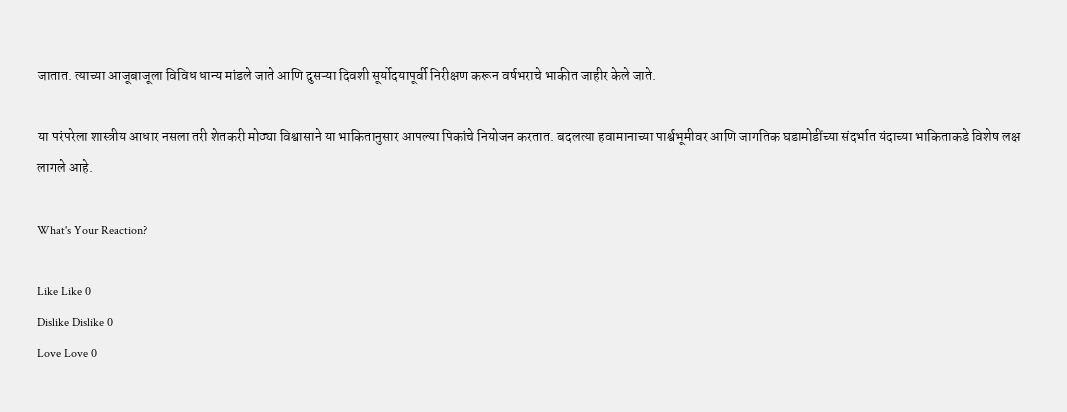जातात. त्याच्या आजूबाजूला विविध धान्य मांडले जाते आणि दुसऱ्या दिवशी सूर्योदयापूर्वी निरीक्षण करून वर्षभराचे भाकीत जाहीर केले जाते.

या परंपरेला शास्त्रीय आधार नसला तरी शेतकरी मोठ्या विश्वासाने या भाकितानुसार आपल्या पिकांचे नियोजन करतात. बदलत्या हवामानाच्या पार्श्वभूमीवर आणि जागतिक घडामोडींच्या संदर्भात यंदाच्या भाकिताकडे विशेष लक्ष लागले आहे.

What's Your Reaction?

Like Like 0
Dislike Dislike 0
Love Love 0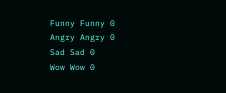Funny Funny 0
Angry Angry 0
Sad Sad 0
Wow Wow 0